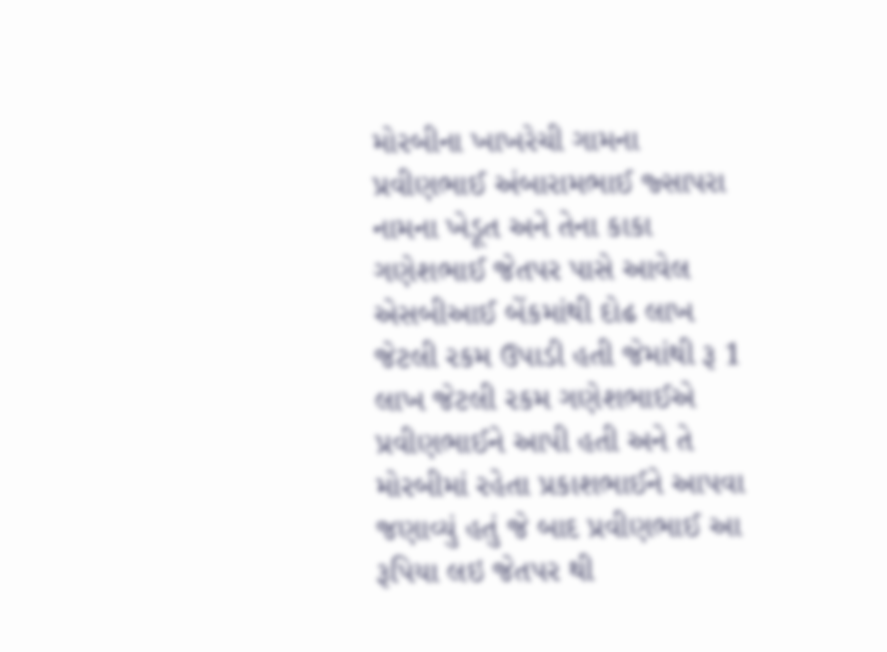મોરબીના ખાખરેચી ગામના પ્રવીણભાઈ અંબારામભાઈ જ્સાપરા નામના ખેડૂત અને તેના કાકા ગણેશભાઈ જેતપર પાસે આવેલ એસબીઆઈ બેંકમાંથી દોઢ લાખ જેટલી રકમ ઉપાડી હતી જેમાંથી રૂ 1 લાખ જેટલી રકમ ગણેશભાઈએ પ્રવીણભાઈને આપી હતી અને તે મોરબીમાં રહેતા પ્રકાશભાઈને આપવા જણાવ્યું હતું જે બાદ પ્રવીણભાઈ આ રૂપિયા લઇ જેતપર થી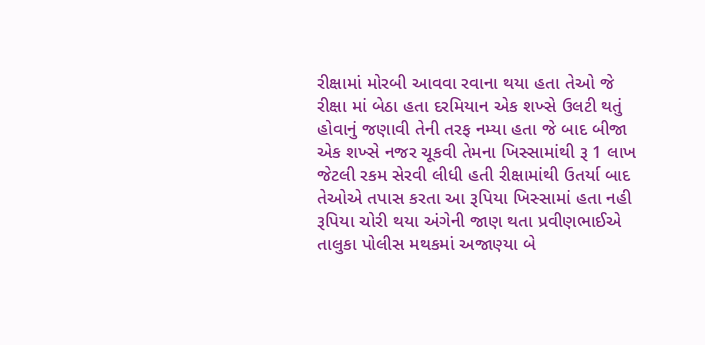રીક્ષામાં મોરબી આવવા રવાના થયા હતા તેઓ જે રીક્ષા માં બેઠા હતા દરમિયાન એક શખ્સે ઉલટી થતું હોવાનું જણાવી તેની તરફ નમ્યા હતા જે બાદ બીજા એક શખ્સે નજર ચૂકવી તેમના ખિસ્સામાંથી રૂ 1 લાખ જેટલી રકમ સેરવી લીધી હતી રીક્ષામાંથી ઉતર્યા બાદ તેઓએ તપાસ કરતા આ રૂપિયા ખિસ્સામાં હતા નહી રૂપિયા ચોરી થયા અંગેની જાણ થતા પ્રવીણભાઈએ તાલુકા પોલીસ મથકમાં અજાણ્યા બે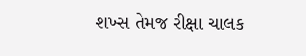શખ્સ તેમજ રીક્ષા ચાલક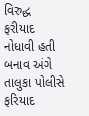વિરુદ્ધ ફરીયાદ નોધાવી હતી બનાવ અંગે તાલુકા પોલીસે ફરિયાદ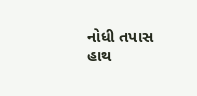નોધી તપાસ હાથ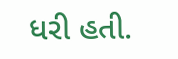ધરી હતી.